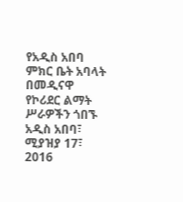የአዲስ አበባ ምክር ቤት አባላት በመዲናዋ የኮሪደር ልማት ሥራዎችን ጎበኙ
አዲስ አበባ፣ ሚያዝያ 17፣ 2016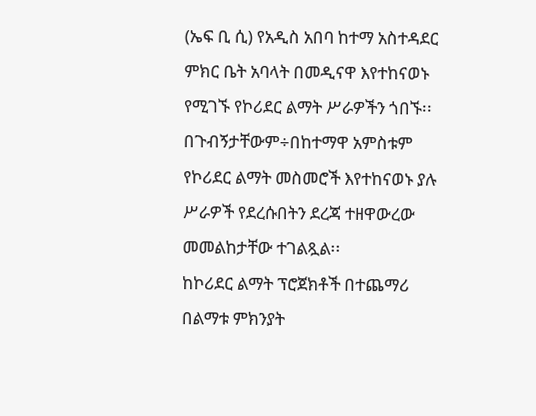(ኤፍ ቢ ሲ) የአዲስ አበባ ከተማ አስተዳደር ምክር ቤት አባላት በመዲናዋ እየተከናወኑ የሚገኙ የኮሪደር ልማት ሥራዎችን ጎበኙ፡፡
በጉብኝታቸውም÷በከተማዋ አምስቱም የኮሪደር ልማት መስመሮች እየተከናወኑ ያሉ ሥራዎች የደረሱበትን ደረጃ ተዘዋውረው መመልከታቸው ተገልጿል፡፡
ከኮሪደር ልማት ፕሮጀክቶች በተጨማሪ በልማቱ ምክንያት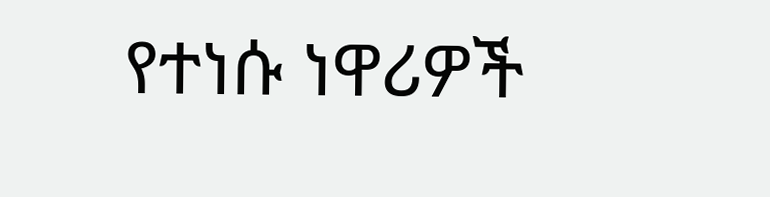የተነሱ ነዋሪዎች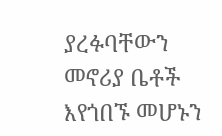ያረፉባቸውን መኖሪያ ቤቶች እየጎበኙ መሆኑን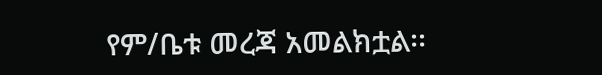የም/ቤቱ መረጃ አመልክቷል፡፡